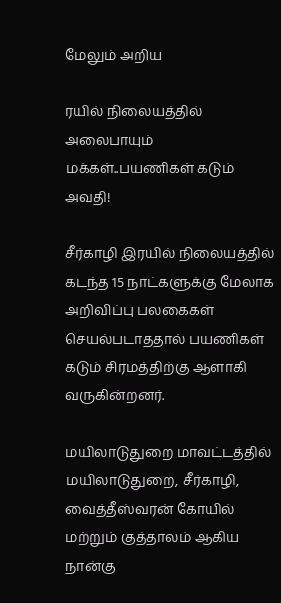மேலும் அறிய

ரயில் நிலையத்தில் அலைபாயும் மக்கள்..பயணிகள் கடும் அவதி!

சீர்காழி இரயில் நிலையத்தில் கடந்த 15 நாட்களுக்கு மேலாக அறிவிப்பு பலகைகள் செயல்படாததால் பயணிகள் கடும் சிரமத்திற்கு ஆளாகி வருகின்றனர்.

மயிலாடுதுறை மாவட்டத்தில் மயிலாடுதுறை, சீர்காழி, வைத்தீஸ்வரன் கோயில் மற்றும் குத்தாலம் ஆகிய நான்கு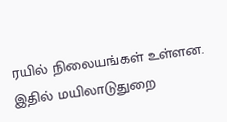ரயில் நிலையங்கள் உள்ளன. இதில் மயிலாடுதுறை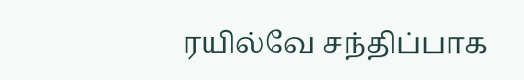ரயில்வே சந்திப்பாக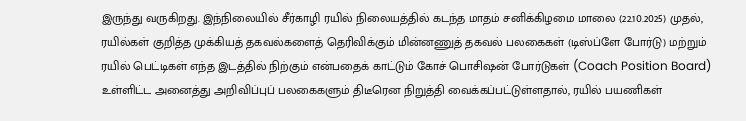இருந்து வருகிறது. இந்நிலையில் சீர்காழி ரயில் நிலையத்தில் கடந்த மாதம் சனிக்கிழமை மாலை (22.10.2025) முதல், ரயில்கள் குறித்த முக்கியத் தகவல்களைத் தெரிவிக்கும் மின்னணுத் தகவல் பலகைகள் (டிஸ்ப்ளே போர்டு) மற்றும் ரயில் பெட்டிகள் எந்த இடத்தில் நிற்கும் என்பதைக் காட்டும் கோச் பொசிஷன் போர்டுகள் (Coach Position Board) உள்ளிட்ட அனைத்து அறிவிப்புப் பலகைகளும் திடீரென நிறுத்தி வைக்கப்பட்டுள்ளதால், ரயில் பயணிகள்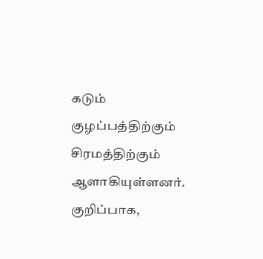கடும் குழப்பத்திற்கும் சிரமத்திற்கும் ஆளாகியுள்ளனர். குறிப்பாக,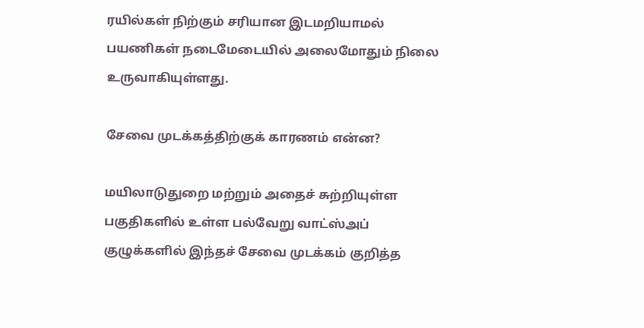ரயில்கள் நிற்கும் சரியான இடமறியாமல் பயணிகள் நடைமேடையில் அலைமோதும் நிலை உருவாகியுள்ளது.

சேவை முடக்கத்திற்குக் காரணம் என்ன?

மயிலாடுதுறை மற்றும் அதைச் சுற்றியுள்ள பகுதிகளில் உள்ள பல்வேறு வாட்ஸ்அப் குழுக்களில் இந்தச் சேவை முடக்கம் குறித்த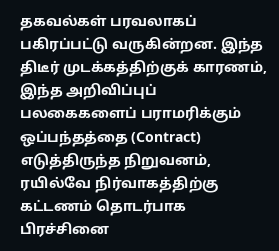தகவல்கள் பரவலாகப் பகிரப்பட்டு வருகின்றன. இந்த திடீர் முடக்கத்திற்குக் காரணம், இந்த அறிவிப்புப் பலகைகளைப் பராமரிக்கும் ஒப்பந்தத்தை (Contract) எடுத்திருந்த நிறுவனம், ரயில்வே நிர்வாகத்திற்கு கட்டணம் தொடர்பாக பிரச்சினை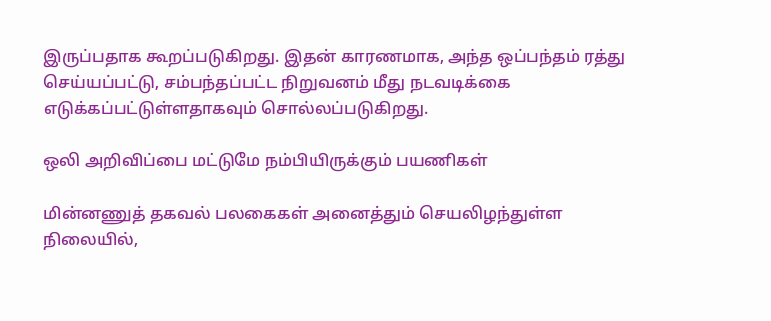இருப்பதாக கூறப்படுகிறது. இதன் காரணமாக, அந்த ஒப்பந்தம் ரத்து செய்யப்பட்டு, சம்பந்தப்பட்ட நிறுவனம் மீது நடவடிக்கை எடுக்கப்பட்டுள்ளதாகவும் சொல்லப்படுகிறது.

ஒலி அறிவிப்பை மட்டுமே நம்பியிருக்கும் பயணிகள்

மின்னணுத் தகவல் பலகைகள் அனைத்தும் செயலிழந்துள்ள நிலையில்,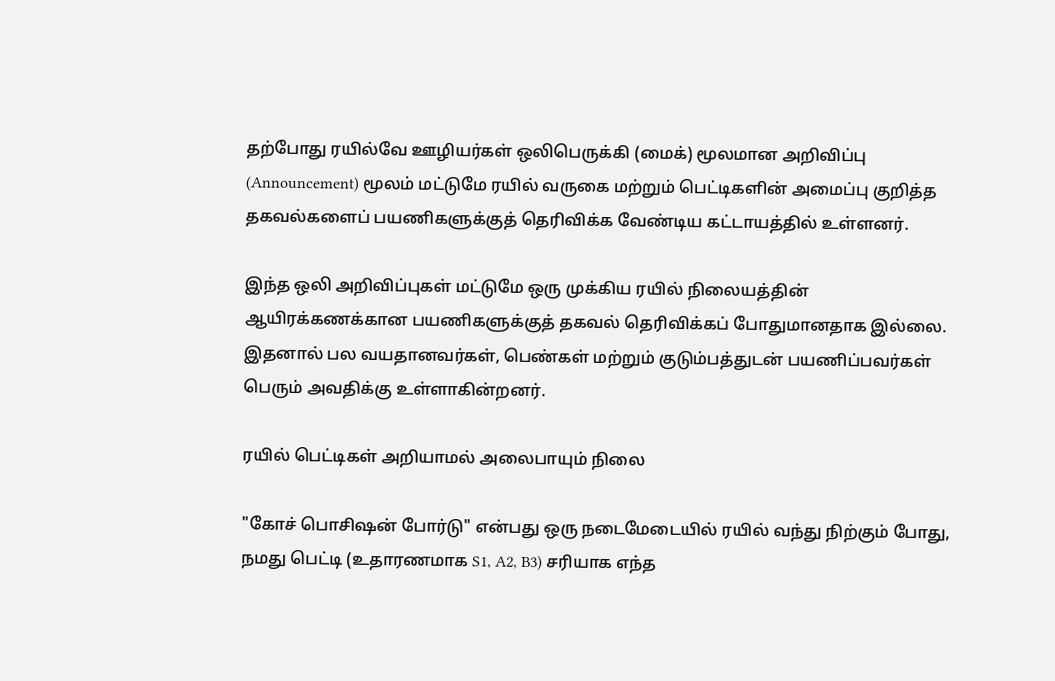தற்போது ரயில்வே ஊழியர்கள் ஒலிபெருக்கி (மைக்) மூலமான அறிவிப்பு (Announcement) மூலம் மட்டுமே ரயில் வருகை மற்றும் பெட்டிகளின் அமைப்பு குறித்த தகவல்களைப் பயணிகளுக்குத் தெரிவிக்க வேண்டிய கட்டாயத்தில் உள்ளனர்.

இந்த ஒலி அறிவிப்புகள் மட்டுமே ஒரு முக்கிய ரயில் நிலையத்தின் ஆயிரக்கணக்கான பயணிகளுக்குத் தகவல் தெரிவிக்கப் போதுமானதாக இல்லை. இதனால் பல வயதானவர்கள், பெண்கள் மற்றும் குடும்பத்துடன் பயணிப்பவர்கள் பெரும் அவதிக்கு உள்ளாகின்றனர்.

ரயில் பெட்டிகள் அறியாமல் அலைபாயும் நிலை

"கோச் பொசிஷன் போர்டு" என்பது ஒரு நடைமேடையில் ரயில் வந்து நிற்கும் போது, நமது பெட்டி (உதாரணமாக S1, A2, B3) சரியாக எந்த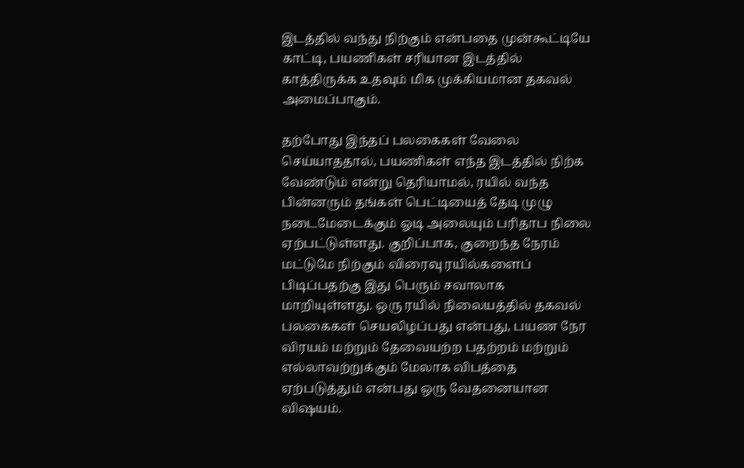இடத்தில் வந்து நிற்கும் என்பதை முன்கூட்டியே காட்டி, பயணிகள் சரியான இடத்தில் காத்திருக்க உதவும் மிக முக்கியமான தகவல் அமைப்பாகும்.

தற்போது இந்தப் பலகைகள் வேலை செய்யாததால், பயணிகள் எந்த இடத்தில் நிற்க வேண்டும் என்று தெரியாமல், ரயில் வந்த பின்னரும் தங்கள் பெட்டியைத் தேடி முழு நடைமேடைக்கும் ஓடி அலையும் பரிதாப நிலை ஏற்பட்டுள்ளது. குறிப்பாக, குறைந்த நேரம் மட்டுமே நிற்கும் விரைவு ரயில்களைப் பிடிப்பதற்கு இது பெரும் சவாலாக மாறியுள்ளது. ஒரு ரயில் நிலையத்தில் தகவல் பலகைகள் செயலிழப்பது என்பது, பயண நேர விரயம் மற்றும் தேவையற்ற பதற்றம் மற்றும் எல்லாவற்றுக்கும் மேலாக விபத்தை ஏற்படுத்தும் என்பது ஒரு வேதனையான விஷயம்.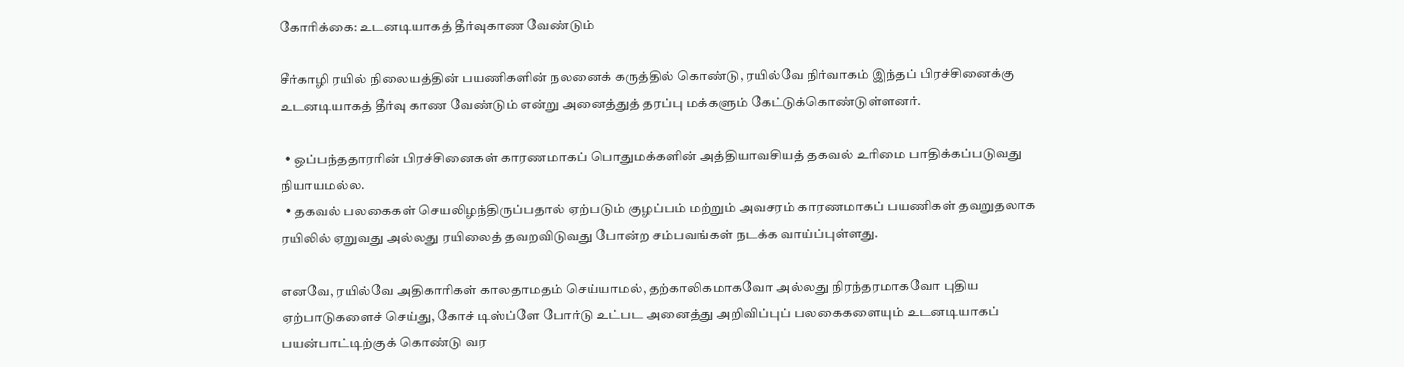கோரிக்கை: உடனடியாகத் தீர்வுகாண வேண்டும்

சீர்காழி ரயில் நிலையத்தின் பயணிகளின் நலனைக் கருத்தில் கொண்டு, ரயில்வே நிர்வாகம் இந்தப் பிரச்சினைக்கு உடனடியாகத் தீர்வு காண வேண்டும் என்று அனைத்துத் தரப்பு மக்களும் கேட்டுக்கொண்டுள்ளனர்.

  • ஒப்பந்ததாரரின் பிரச்சினைகள் காரணமாகப் பொதுமக்களின் அத்தியாவசியத் தகவல் உரிமை பாதிக்கப்படுவது நியாயமல்ல.
  • தகவல் பலகைகள் செயலிழந்திருப்பதால் ஏற்படும் குழப்பம் மற்றும் அவசரம் காரணமாகப் பயணிகள் தவறுதலாக ரயிலில் ஏறுவது அல்லது ரயிலைத் தவறவிடுவது போன்ற சம்பவங்கள் நடக்க வாய்ப்புள்ளது.

எனவே, ரயில்வே அதிகாரிகள் காலதாமதம் செய்யாமல், தற்காலிகமாகவோ அல்லது நிரந்தரமாகவோ புதிய ஏற்பாடுகளைச் செய்து, கோச் டிஸ்ப்ளே போர்டு உட்பட அனைத்து அறிவிப்புப் பலகைகளையும் உடனடியாகப் பயன்பாட்டிற்குக் கொண்டு வர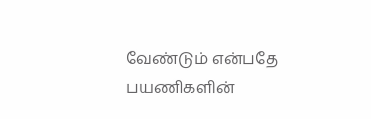வேண்டும் என்பதே பயணிகளின்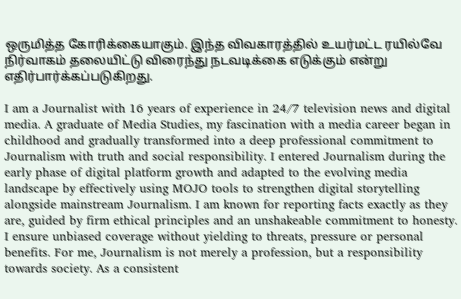ஒருமித்த கோரிக்கையாகும். இந்த விவகாரத்தில் உயர்மட்ட ரயில்வே நிர்வாகம் தலையிட்டு விரைந்து நடவடிக்கை எடுக்கும் என்று எதிர்பார்க்கப்படுகிறது.

I am a Journalist with 16 years of experience in 24/7 television news and digital media. A graduate of Media Studies, my fascination with a media career began in childhood and gradually transformed into a deep professional commitment to Journalism with truth and social responsibility. I entered Journalism during the early phase of digital platform growth and adapted to the evolving media landscape by effectively using MOJO tools to strengthen digital storytelling alongside mainstream Journalism. I am known for reporting facts exactly as they are, guided by firm ethical principles and an unshakeable commitment to honesty. I ensure unbiased coverage without yielding to threats, pressure or personal benefits. For me, Journalism is not merely a profession, but a responsibility towards society. As a consistent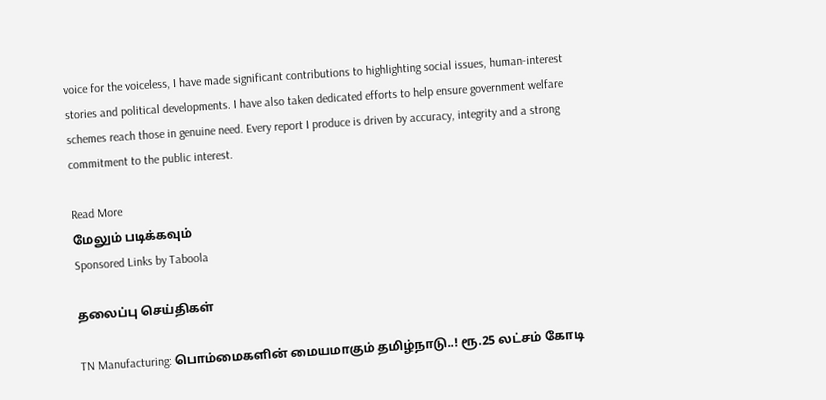voice for the voiceless, I have made significant contributions to highlighting social issues, human-interest stories and political developments. I have also taken dedicated efforts to help ensure government welfare schemes reach those in genuine need. Every report I produce is driven by accuracy, integrity and a strong commitment to the public interest.

Read More
மேலும் படிக்கவும்
Sponsored Links by Taboola

தலைப்பு செய்திகள்

TN Manufacturing: பொம்மைகளின் மையமாகும் தமிழ்நாடு..! ரூ.25 லட்சம் கோடி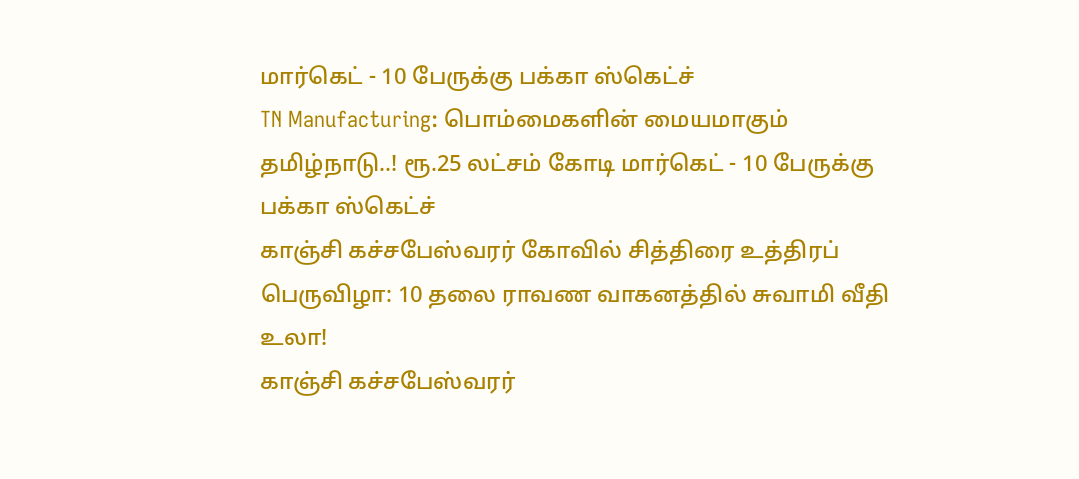மார்கெட் - 10 பேருக்கு பக்கா ஸ்கெட்ச்
TN Manufacturing: பொம்மைகளின் மையமாகும் தமிழ்நாடு..! ரூ.25 லட்சம் கோடி மார்கெட் - 10 பேருக்கு பக்கா ஸ்கெட்ச்
காஞ்சி கச்சபேஸ்வரர் கோவில் சித்திரை உத்திரப் பெருவிழா: 10 தலை ராவண வாகனத்தில் சுவாமி வீதி உலா!
காஞ்சி கச்சபேஸ்வரர்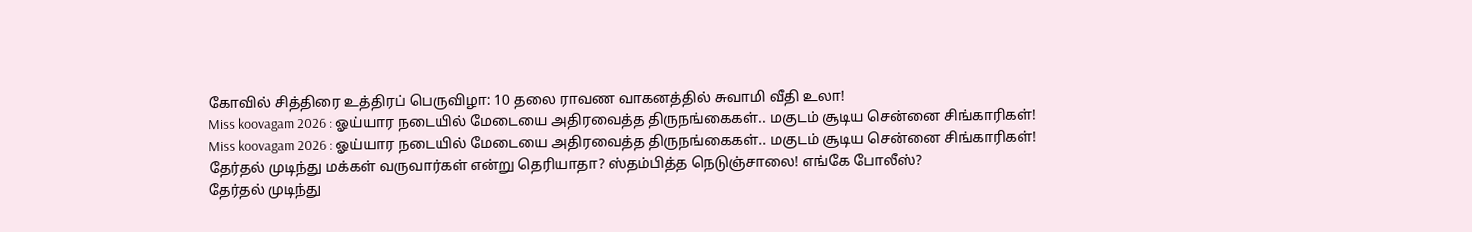கோவில் சித்திரை உத்திரப் பெருவிழா: 10 தலை ராவண வாகனத்தில் சுவாமி வீதி உலா!
Miss koovagam 2026 : ஓய்யார நடையில் மேடையை அதிரவைத்த திருநங்கைகள்.. மகுடம் சூடிய சென்னை சிங்காரிகள்!
Miss koovagam 2026 : ஓய்யார நடையில் மேடையை அதிரவைத்த திருநங்கைகள்.. மகுடம் சூடிய சென்னை சிங்காரிகள்!
தேர்தல் முடிந்து மக்கள் வருவார்கள் என்று தெரியாதா? ஸ்தம்பித்த நெடுஞ்சாலை! எங்கே போலீஸ்?
தேர்தல் முடிந்து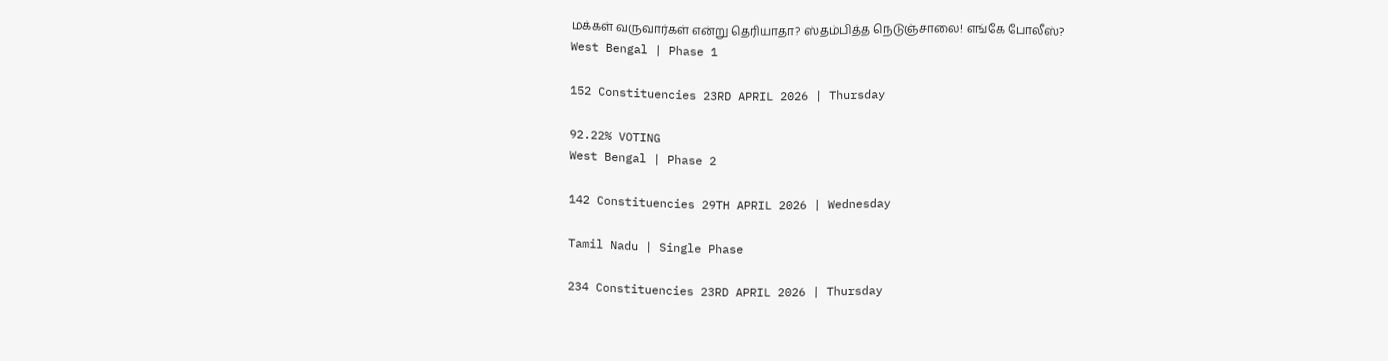மக்கள் வருவார்கள் என்று தெரியாதா? ஸ்தம்பித்த நெடுஞ்சாலை! எங்கே போலீஸ்?
West Bengal | Phase 1

152 Constituencies 23RD APRIL 2026 | Thursday

92.22% VOTING
West Bengal | Phase 2

142 Constituencies 29TH APRIL 2026 | Wednesday

Tamil Nadu | Single Phase

234 Constituencies 23RD APRIL 2026 | Thursday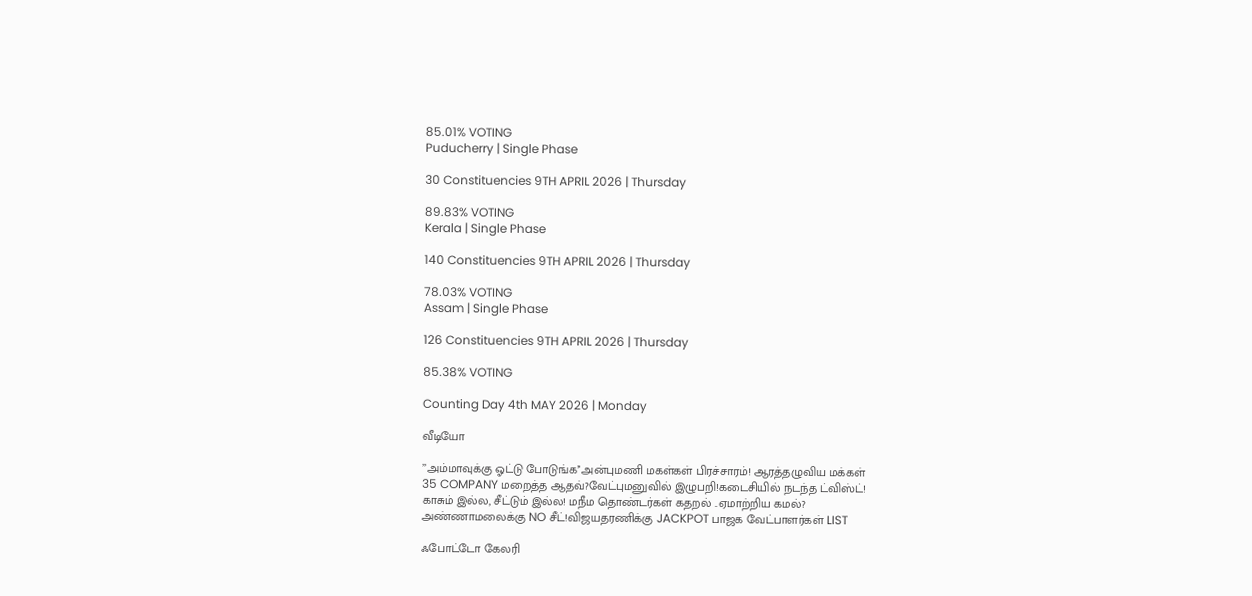85.01% VOTING
Puducherry | Single Phase

30 Constituencies 9TH APRIL 2026 | Thursday

89.83% VOTING
Kerala | Single Phase

140 Constituencies 9TH APRIL 2026 | Thursday

78.03% VOTING
Assam | Single Phase

126 Constituencies 9TH APRIL 2026 | Thursday

85.38% VOTING

Counting Day 4th MAY 2026 | Monday

வீடியோ

’’அம்மாவுக்கு ஓட்டு போடுங்க’’அன்புமணி மகள்கள் பிரச்சாரம்! ஆரத்தழுவிய மக்கள்
35 COMPANY மறைத்த ஆதவ்?வேட்புமனுவில் இழுபறி!கடைசியில் நடந்த ட்விஸ்ட்!
காசும் இல்ல, சீட்டும் இல்ல! மநீம தொண்டர்கள் கதறல் ..ஏமாற்றிய கமல்?
அண்ணாமலைக்கு NO சீட்!விஜயதரணிக்கு JACKPOT பாஜக வேட்பாளர்கள் LIST

ஃபோட்டோ கேலரி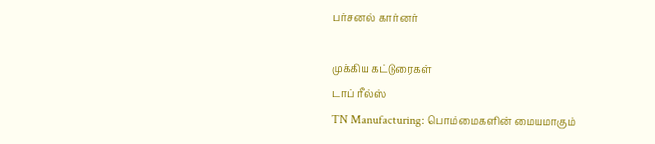பர்சனல் கார்னர்

முக்கிய கட்டுரைகள்
டாப் ரீல்ஸ்
TN Manufacturing: பொம்மைகளின் மையமாகும்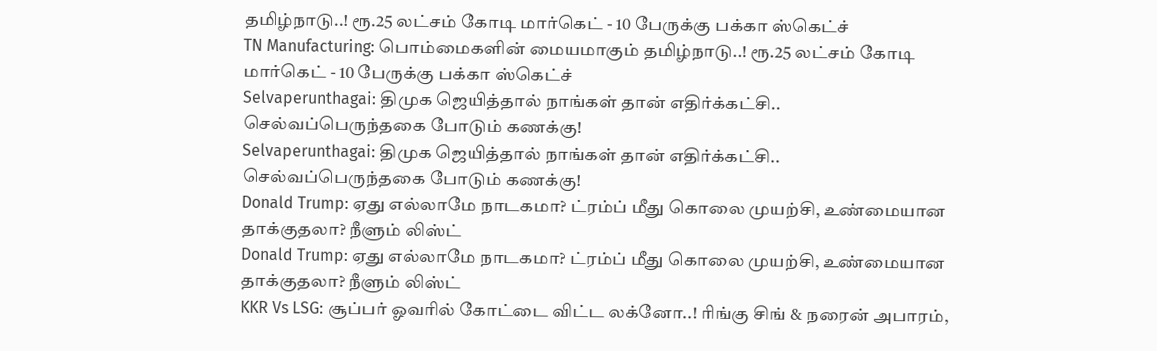தமிழ்நாடு..! ரூ.25 லட்சம் கோடி மார்கெட் - 10 பேருக்கு பக்கா ஸ்கெட்ச்
TN Manufacturing: பொம்மைகளின் மையமாகும் தமிழ்நாடு..! ரூ.25 லட்சம் கோடி மார்கெட் - 10 பேருக்கு பக்கா ஸ்கெட்ச்
Selvaperunthagai: திமுக ஜெயித்தால் நாங்கள் தான் எதிர்க்கட்சி.. செல்வப்பெருந்தகை போடும் கணக்கு!
Selvaperunthagai: திமுக ஜெயித்தால் நாங்கள் தான் எதிர்க்கட்சி.. செல்வப்பெருந்தகை போடும் கணக்கு!
Donald Trump: ஏது எல்லாமே நாடகமா? ட்ரம்ப் மீது கொலை முயற்சி, உண்மையான தாக்குதலா? நீளும் லிஸ்ட்
Donald Trump: ஏது எல்லாமே நாடகமா? ட்ரம்ப் மீது கொலை முயற்சி, உண்மையான தாக்குதலா? நீளும் லிஸ்ட்
KKR Vs LSG: சூப்பர் ஓவரில் கோட்டை விட்ட லக்னோ..! ரிங்கு சிங் & நரைன் அபாரம்,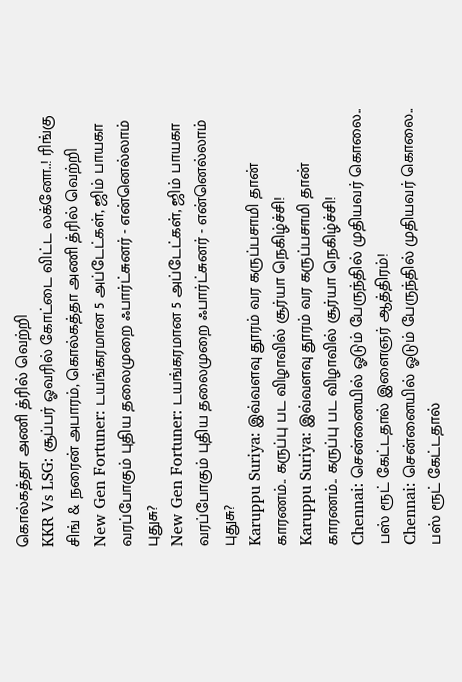கொல்கத்தா அணி த்ரில் வெற்றி
KKR Vs LSG: சூப்பர் ஓவரில் கோட்டை விட்ட லக்னோ..! ரிங்கு சிங் & நரைன் அபாரம், கொல்கத்தா அணி த்ரில் வெற்றி
New Gen Fortuner: டயங்கரமான 5 அப்டேட்கள், ஜிம் பாயகா வரப்போகும் புதிய தலைமுறை ஃபார்ட்சுனர் - என்னெல்லாம் புதுசு?
New Gen Fortuner: டயங்கரமான 5 அப்டேட்கள், ஜிம் பாயகா வரப்போகும் புதிய தலைமுறை ஃபார்ட்சுனர் - என்னெல்லாம் புதுசு?
Karuppu Suriya: இவ்வளவு தூரம் வர கருப்பசாமி தான் காரணம்.. கருப்பு பட விழாவில் சூர்யா நெகிழ்ச்சி!
Karuppu Suriya: இவ்வளவு தூரம் வர கருப்பசாமி தான் காரணம்.. கருப்பு பட விழாவில் சூர்யா நெகிழ்ச்சி!
Chennai: சென்னையில் ஓடும் பேருந்தில் முதியவர் கொலை.. பஸ் ரூட் கேட்டதால் இளைஞர் ஆத்திரம்!
Chennai: சென்னையில் ஓடும் பேருந்தில் முதியவர் கொலை.. பஸ் ரூட் கேட்டதால்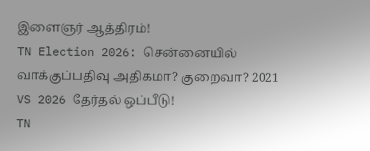இளைஞர் ஆத்திரம்!
TN Election 2026: சென்னையில் வாக்குப்பதிவு அதிகமா? குறைவா? 2021 VS 2026 தேர்தல் ஒப்பீடு!
TN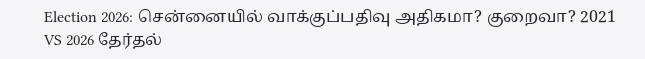Election 2026: சென்னையில் வாக்குப்பதிவு அதிகமா? குறைவா? 2021 VS 2026 தேர்தல்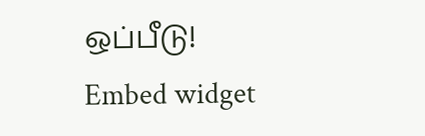ஒப்பீடு!
Embed widget